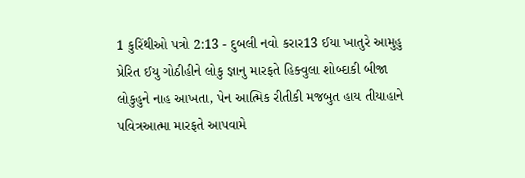1 કુરિંથીઓ પત્રો 2:13 - દુબલી નવો કરાર13 ઈયા ખાતુરે આમુહુ પ્રેરિત ઈયુ ગોઠીહીને લોકુ જ્ઞાનુ મારફતે હિક્વુલા શોબ્દાકી બીજા લોકુહુને નાહ આખતા, પેન આત્મિક રીતીકી મજબુત હાય તીયાહાને પવિત્રઆત્મા મારફતે આપવામે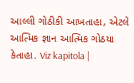આલ્લી ગોઠીકી આખતાહા, એટલે આત્મિક જ્ઞાન આત્મિક ગોઠયા કેતાહા. Viz kapitola |